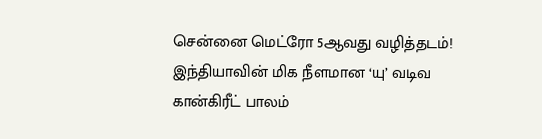சென்னை மெட்ரோ 5ஆவது வழித்தடம்! இந்தியாவின் மிக நீளமான ‘யு’ வடிவ கான்கிரீட் பாலம்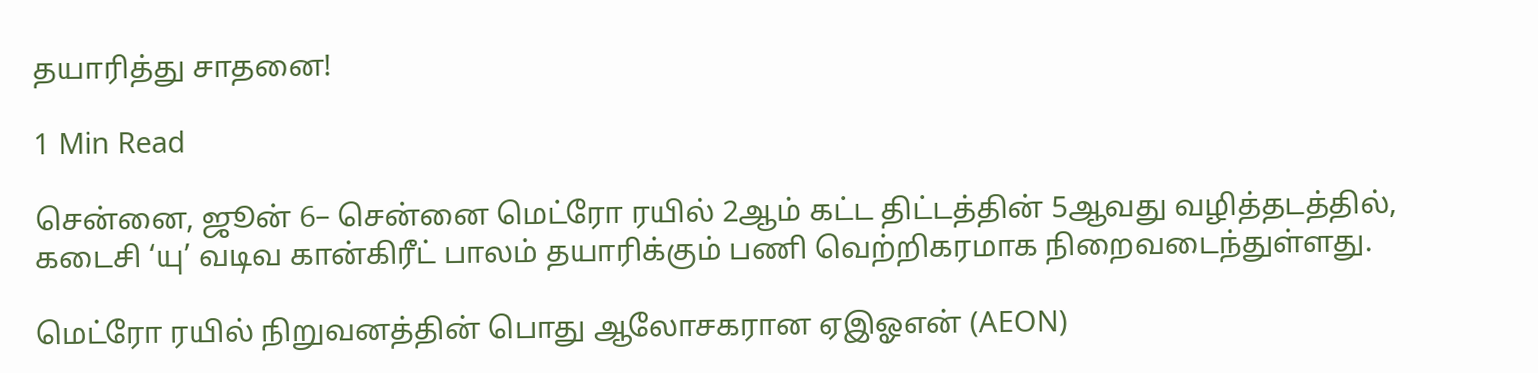தயாரித்து சாதனை!

1 Min Read

சென்னை, ஜூன் 6– சென்னை மெட்ரோ ரயில் 2ஆம் கட்ட திட்டத்தின் 5ஆவது வழித்தடத்தில், கடைசி ‘யு’ வடிவ கான்கிரீட் பாலம் தயாரிக்கும் பணி வெற்றிகரமாக நிறைவடைந்துள்ளது.

மெட்ரோ ரயில் நிறுவனத்தின் பொது ஆலோசகரான ஏஇஓஎன் (AEON)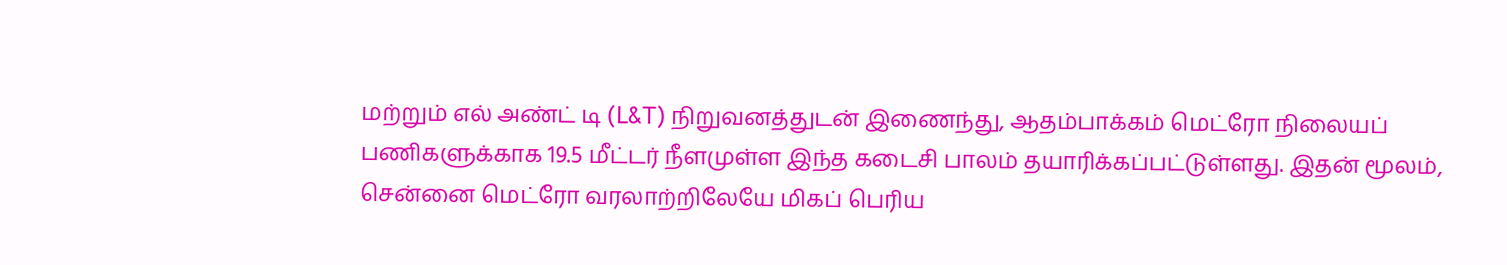மற்றும் எல் அண்ட் டி (L&T) நிறுவனத்துடன் இணைந்து, ஆதம்பாக்கம் மெட்ரோ நிலையப் பணிகளுக்காக 19.5 மீட்டர் நீளமுள்ள இந்த கடைசி பாலம் தயாரிக்கப்பட்டுள்ளது. இதன் மூலம், சென்னை மெட்ரோ வரலாற்றிலேயே மிகப் பெரிய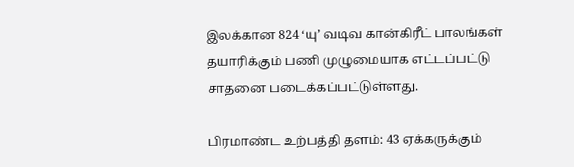இலக்கான 824 ‘யு’ வடிவ கான்கிரீட் பாலங்கள் தயாரிக்கும் பணி முழுமையாக எட்டப்பட்டு சாதனை படைக்கப்பட்டுள்ளது.

பிரமாண்ட உற்பத்தி தளம்: 43 ஏக்கருக்கும்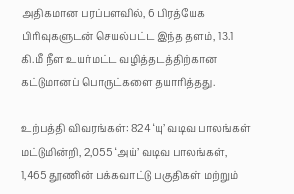அதிகமான பரப்பளவில், 6 பிரத்யேக பிரிவுகளுடன் செயல்பட்ட இந்த தளம், 13.1 கி.மீ நீள உயர்மட்ட வழித்தடத்திற்கான கட்டுமானப் பொருட்களை தயாரித்தது.

உற்பத்தி விவரங்கள்: 824 ‘யு’ வடிவ பாலங்கள் மட்டுமின்றி, 2,055 ‘அய்’ வடிவ பாலங்கள், 1,465 தூணின் பக்கவாட்டு பகுதிகள் மற்றும்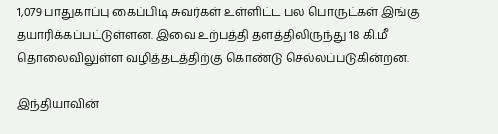1,079 பாதுகாப்பு கைப்பிடி சுவர்கள் உள்ளிட்ட பல பொருட்கள் இங்கு தயாரிக்கப்பட்டுள்ளன. இவை உற்பத்தி தளத்திலிருந்து 18 கி.மீ தொலைவிலுள்ள வழித்தடத்திற்கு கொண்டு செல்லப்படுகின்றன.

இந்தியாவின்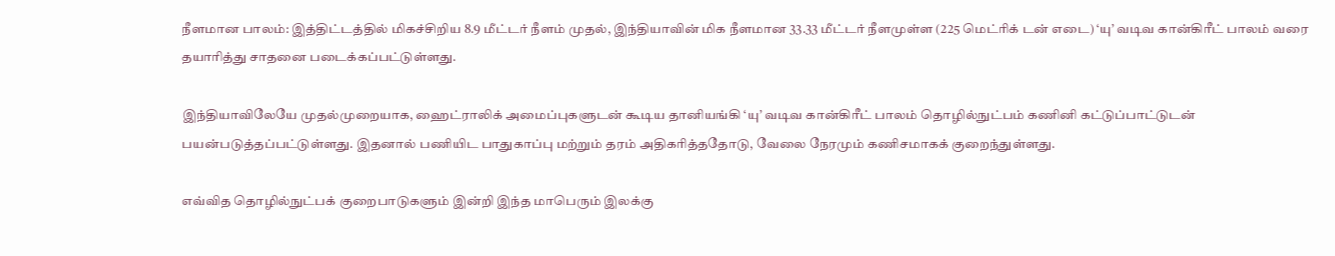நீளமான பாலம்: இத்திட்டத்தில் மிகச்சிறிய 8.9 மீட்டர் நீளம் முதல், இந்தியாவின் மிக நீளமான 33.33 மீட்டர் நீளமுள்ள (225 மெட்ரிக் டன் எடை) ‘யு’ வடிவ கான்கிரீட் பாலம் வரை தயாரித்து சாதனை படைக்கப்பட்டுள்ளது.

இந்தியாவிலேயே முதல்முறையாக, ஹைட்ராலிக் அமைப்புகளுடன் கூடிய தானியங்கி ‘யு’ வடிவ கான்கிரீட் பாலம் தொழில்நுட்பம் கணினி கட்டுப்பாட்டுடன் பயன்படுத்தப்பட்டுள்ளது. இதனால் பணியிட பாதுகாப்பு மற்றும் தரம் அதிகரித்ததோடு, வேலை நேரமும் கணிசமாகக் குறைந்துள்ளது.

எவ்வித தொழில்நுட்பக் குறைபாடுகளும் இன்றி இந்த மாபெரும் இலக்கு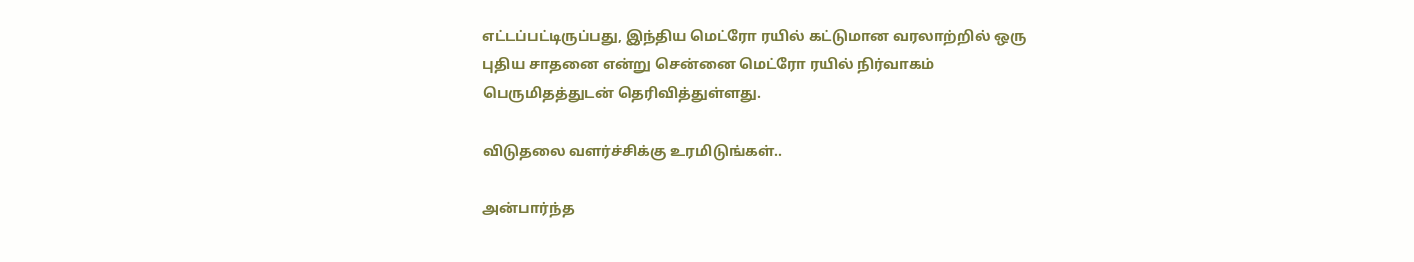எட்டப்பட்டிருப்பது, இந்திய மெட்ரோ ரயில் கட்டுமான வரலாற்றில் ஒரு புதிய சாதனை என்று சென்னை மெட்ரோ ரயில் நிர்வாகம் பெருமிதத்துடன் தெரிவித்துள்ளது.

விடுதலை வளர்ச்சிக்கு உரமிடுங்கள்..

அன்பார்ந்த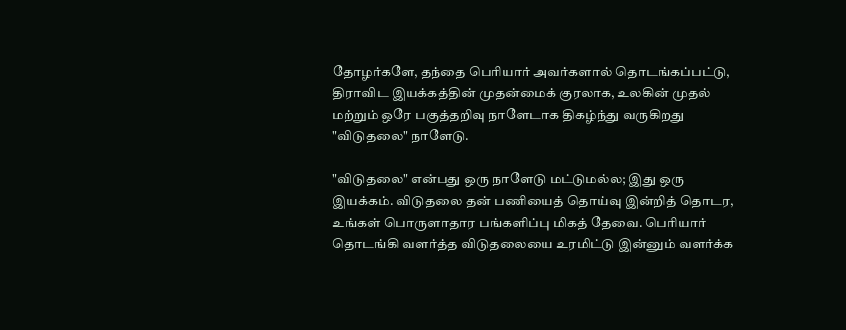தோழர்களே, தந்தை பெரியார் அவர்களால் தொடங்கப்பட்டு, திராவிட இயக்கத்தின் முதன்மைக் குரலாக, உலகின் முதல் மற்றும் ஒரே பகுத்தறிவு நாளேடாக திகழ்ந்து வருகிறது "விடுதலை" நாளேடு.

"விடுதலை" என்பது ஒரு நாளேடு மட்டுமல்ல; இது ஒரு இயக்கம். விடுதலை தன் பணியைத் தொய்வு இன்றித் தொடர, உங்கள் பொருளாதார பங்களிப்பு மிகத் தேவை. பெரியார் தொடங்கி வளர்த்த விடுதலையை உரமிட்டு இன்னும் வளர்க்க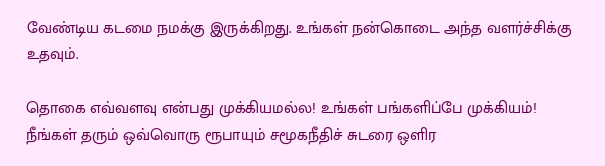வேண்டிய கடமை நமக்கு இருக்கிறது. உங்கள் நன்கொடை அந்த வளர்ச்சிக்கு உதவும்.

தொகை எவ்வளவு என்பது முக்கியமல்ல! உங்கள் பங்களிப்பே முக்கியம்! நீங்கள் தரும் ஒவ்வொரு ரூபாயும் சமூகநீதிச் சுடரை ஒளிர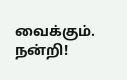வைக்கும். நன்றி!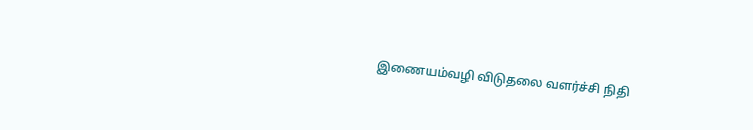இணையம்வழி விடுதலை வளர்ச்சி நிதி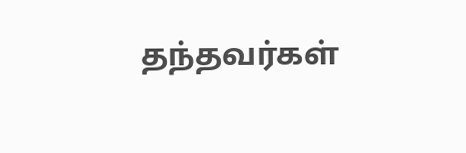தந்தவர்கள்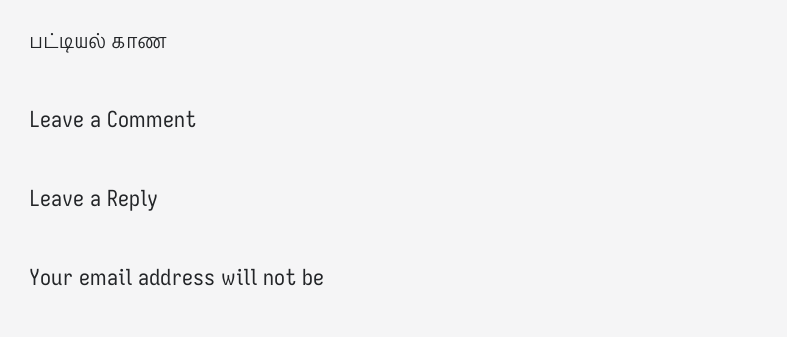பட்டியல் காண

Leave a Comment

Leave a Reply

Your email address will not be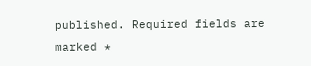published. Required fields are marked *